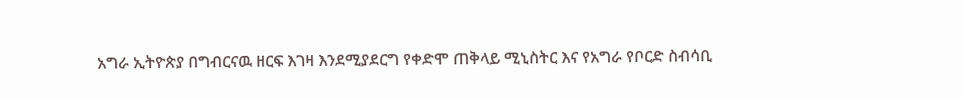አግራ ኢትዮጵያ በግብርናዉ ዘርፍ እገዛ እንደሚያደርግ የቀድሞ ጠቅላይ ሚኒስትር እና የአግራ የቦርድ ስብሳቢ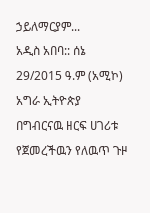ኃይለማርያም...
አዲስ አበባ:: ሰኔ 29/2015 ዓ.ም (አሚኮ) አግራ ኢትዮጵያ በግብርናዉ ዘርፍ ሀገሪቱ የጀመረችዉን የለዉጥ ጉዞ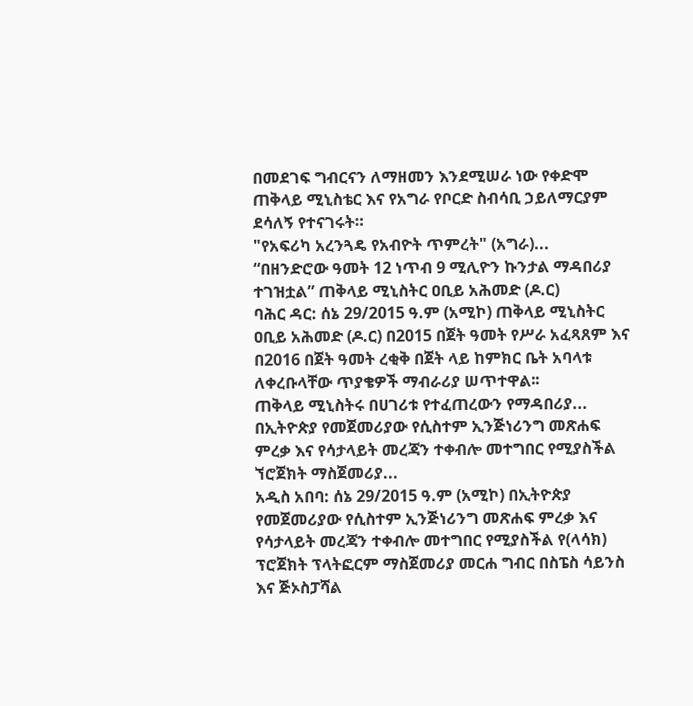በመደገፍ ግብርናን ለማዘመን እንደሚሠራ ነው የቀድሞ ጠቅላይ ሚኒስቴር እና የአግራ የቦርድ ስብሳቢ ኃይለማርያም ደሳለኝ የተናገሩት።
"የአፍሪካ አረንጓዴ የአብዮት ጥምረት" (አግራ)...
“በዘንድሮው ዓመት 12 ነጥብ 9 ሚሊዮን ኩንታል ማዳበሪያ ተገዝቷል” ጠቅላይ ሚኒስትር ዐቢይ አሕመድ (ዶ.ር)
ባሕር ዳር: ሰኔ 29/2015 ዓ.ም (አሚኮ) ጠቅላይ ሚኒስትር ዐቢይ አሕመድ (ዶ.ር) በ2015 በጀት ዓመት የሥራ አፈጻጸም እና በ2016 በጀት ዓመት ረቂቅ በጀት ላይ ከምክር ቤት አባላቱ ለቀረቡላቸው ጥያቄዎች ማብራሪያ ሠጥተዋል፡፡
ጠቅላይ ሚኒስትሩ በሀገሪቱ የተፈጠረውን የማዳበሪያ...
በኢትዮጵያ የመጀመሪያው የሲስተም ኢንጅነሪንግ መጽሐፍ ምረቃ እና የሳታላይት መረጃን ተቀብሎ መተግበር የሚያስችል ኘሮጀክት ማስጀመሪያ...
አዲስ አበባ: ሰኔ 29/2015 ዓ.ም (አሚኮ) በኢትዮጵያ የመጀመሪያው የሲስተም ኢንጅነሪንግ መጽሐፍ ምረቃ እና የሳታላይት መረጃን ተቀብሎ መተግበር የሚያስችል የ(ላሳክ) ፕሮጀክት ፕላትፎርም ማስጀመሪያ መርሐ ግብር በስፔስ ሳይንስ እና ጅኦስፓሻል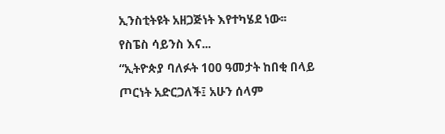ኢንስቲትዩት አዘጋጅነት እየተካሄደ ነው፡፡
የስፔስ ሳይንስ እና...
“ኢትዮጵያ ባለፉት 100 ዓመታት ከበቂ በላይ ጦርነት አድርጋለች፤ አሁን ሰላም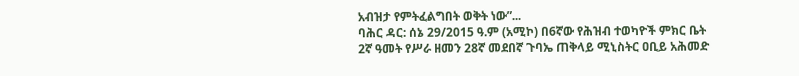አብዝታ የምትፈልግበት ወቅት ነው”...
ባሕር ዳር: ሰኔ 29/2015 ዓ.ም (አሚኮ) በ6ኛው የሕዝብ ተወካዮች ምክር ቤት 2ኛ ዓመት የሥራ ዘመን 28ኛ መደበኛ ጉባኤ ጠቅላይ ሚኒስትር ዐቢይ አሕመድ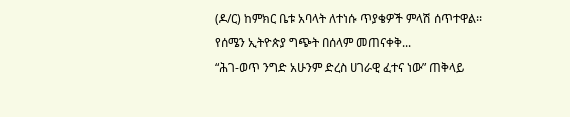(ዶ/ር) ከምክር ቤቱ አባላት ለተነሱ ጥያቄዎች ምላሽ ሰጥተዋል፡፡
የሰሜን ኢትዮጵያ ግጭት በሰላም መጠናቀቅ...
“ሕገ-ወጥ ንግድ አሁንም ድረስ ሀገራዊ ፈተና ነው” ጠቅላይ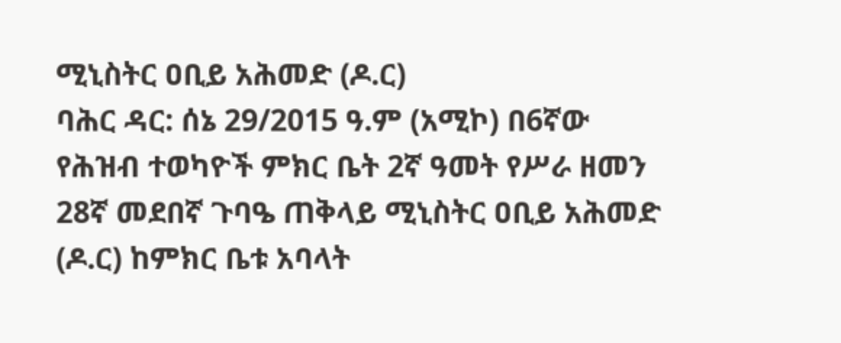ሚኒስትር ዐቢይ አሕመድ (ዶ.ር)
ባሕር ዳር: ሰኔ 29/2015 ዓ.ም (አሚኮ) በ6ኛው የሕዝብ ተወካዮች ምክር ቤት 2ኛ ዓመት የሥራ ዘመን 28ኛ መደበኛ ጉባዔ ጠቅላይ ሚኒስትር ዐቢይ አሕመድ (ዶ.ር) ከምክር ቤቱ አባላት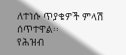ለተነሱ ጥያቄዎች ምላሽ ሰጥተዋል፡፡
የሕዝብ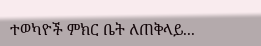ተወካዮች ምክር ቤት ለጠቅላይ...